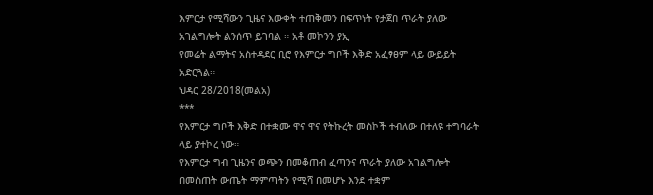እምርታ የሚሻውን ጊዜና እውቀት ተጠቅመን በፍጥነት የታጀበ ጥራት ያለው አገልግሎት ልንሰጥ ይገባል ። አቶ መኮንን ያኢ
የመሬት ልማትና አስተዳደር ቢሮ የእምርታ ግቦች እቅድ አፈፃፀም ላይ ውይይት አድርጓል።
ህዳር 28/2018(መልአ)
***
የእምርታ ግቦች እቅድ በተቋሙ ዋና ዋና የትኩረት መስኮች ተብለው በተለዩ ተግባራት ላይ ያተኮረ ነው።
የእምርታ ግብ ጊዜንና ወጭን በመቆጠብ ፈጣንና ጥራት ያለው አገልግሎት በመስጠት ውጤት ማምጣትን የሚሻ በመሆኑ እንደ ተቋም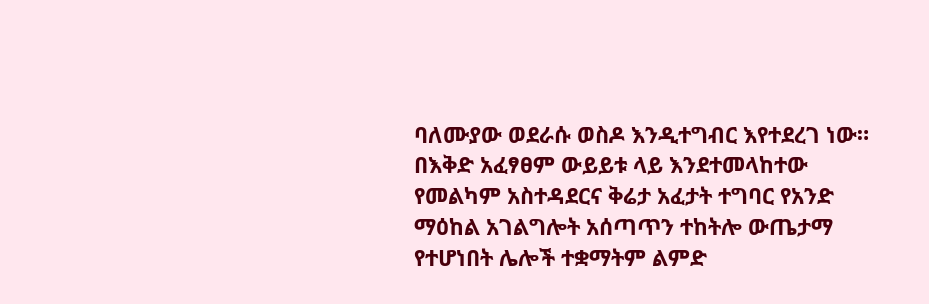ባለሙያው ወደራሱ ወስዶ እንዲተግብር እየተደረገ ነው።
በእቅድ አፈፃፀም ውይይቱ ላይ እንደተመላከተው የመልካም አስተዳደርና ቅሬታ አፈታት ተግባር የአንድ ማዕከል አገልግሎት አሰጣጥን ተከትሎ ውጤታማ የተሆነበት ሌሎች ተቋማትም ልምድ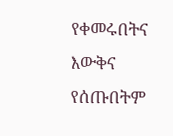የቀመሩበትና እውቅና የሰጡበትም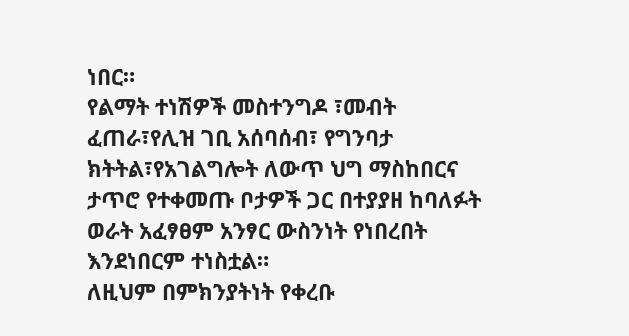ነበር።
የልማት ተነሽዎች መስተንግዶ ፣መብት ፈጠራ፣የሊዝ ገቢ አሰባሰብ፣ የግንባታ ክትትል፣የአገልግሎት ለውጥ ህግ ማስከበርና ታጥሮ የተቀመጡ ቦታዎች ጋር በተያያዘ ከባለፉት ወራት አፈፃፀም አንፃር ውስንነት የነበረበት እንደነበርም ተነስቷል።
ለዚህም በምክንያትነት የቀረቡ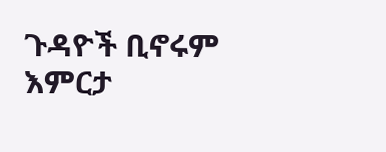ጉዳዮች ቢኖሩም እምርታ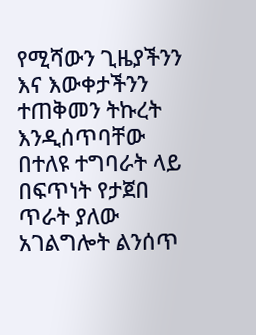የሚሻውን ጊዜያችንን እና እውቀታችንን ተጠቅመን ትኩረት እንዲሰጥባቸው በተለዩ ተግባራት ላይ በፍጥነት የታጀበ ጥራት ያለው አገልግሎት ልንሰጥ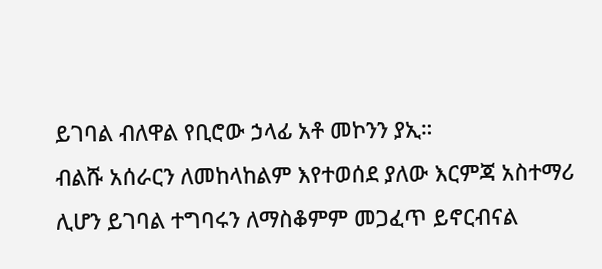ይገባል ብለዋል የቢሮው ኃላፊ አቶ መኮንን ያኢ።
ብልሹ አሰራርን ለመከላከልም እየተወሰደ ያለው እርምጃ አስተማሪ ሊሆን ይገባል ተግባሩን ለማስቆምም መጋፈጥ ይኖርብናል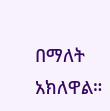በማለት አክለዋል።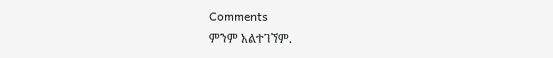Comments
ምንም አልተገኘም.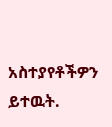አስተያየቶችዎን ይተዉት.